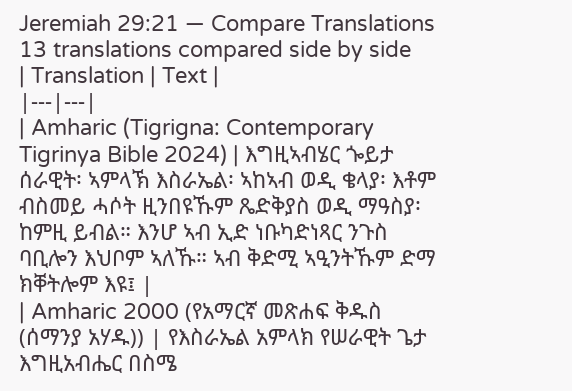Jeremiah 29:21 — Compare Translations
13 translations compared side by side
| Translation | Text |
|---|---|
| Amharic (Tigrigna: Contemporary Tigrinya Bible 2024) | እግዚኣብሄር ጐይታ ሰራዊት፡ ኣምላኽ እስራኤል፡ ኣከኣብ ወዲ ቄላያ፡ እቶም ብስመይ ሓሶት ዚንበዩኹም ጼድቅያስ ወዲ ማዓስያ፡ ከምዚ ይብል። እንሆ ኣብ ኢድ ነቡካድነጻር ንጉስ ባቢሎን እህቦም ኣለኹ። ኣብ ቅድሚ ኣዒንትኹም ድማ ክቐትሎም እዩ፤ |
| Amharic 2000 (የአማርኛ መጽሐፍ ቅዱስ (ሰማንያ አሃዱ)) | የእስራኤል አምላክ የሠራዊት ጌታ እግዚአብሔር በስሜ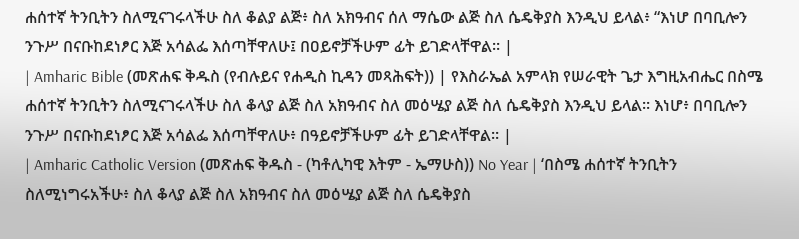ሐሰተኛ ትንቢትን ስለሚናገሩላችሁ ስለ ቆልያ ልጅ፥ ስለ አክዓብና ሰለ ማሴው ልጅ ስለ ሴዴቅያስ እንዲህ ይላል፥ “እነሆ በባቢሎን ንጉሥ በናቡከደነፆር እጅ አሳልፌ እሰጣቸዋለሁ፤ በዐይኖቻችሁም ፊት ይገድላቸዋል። |
| Amharic Bible (መጽሐፍ ቅዱስ (የብሉይና የሐዲስ ኪዳን መጻሕፍት)) | የእስራኤል አምላክ የሠራዊት ጌታ እግዚአብሔር በስሜ ሐሰተኛ ትንቢትን ስለሚናገሩላችሁ ስለ ቆላያ ልጅ ስለ አክዓብና ስለ መዕሤያ ልጅ ስለ ሴዴቅያስ እንዲህ ይላል። እነሆ፥ በባቢሎን ንጉሥ በናቡከደነፆር እጅ አሳልፌ እሰጣቸዋለሁ፥ በዓይኖቻችሁም ፊት ይገድላቸዋል። |
| Amharic Catholic Version (መጽሐፍ ቅዱስ - (ካቶሊካዊ እትም - ኤማሁስ)) No Year | ‘በስሜ ሐሰተኛ ትንቢትን ስለሚነግሩአችሁ፥ ስለ ቆላያ ልጅ ስለ አክዓብና ስለ መዕሤያ ልጅ ስለ ሴዴቅያስ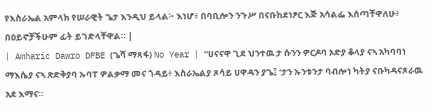የእስራኤል አምላክ የሠራዊት ጌታ እንዲህ ይላል፦ እነሆ፥ በባቢሎን ንጉሥ በናቡከደነፆር እጅ አሳልፌ እሰጣቸዋለሁ፥ በዐይኖቻችሁም ፊት ይገድላቸዋል። |
| Amharic Dawro DFBE (ጌሻ ማጻፋ) No Year | “ሀናናዋ ጊደ ህንተዉ ታ ሱንን ዎርዶባ ኦድያ ቆላያ ናኣ አካባባነ ማእሴያ ናኣ ጽድቅያባ ኡባፐ ዎልቃማ መና ጎዳይ፥ እስራኤልያ ጾሳይ ሀዋዳን ያጌ፤ ‘ታን ኡንቱንታ ባብሎነ ካትያ ናቡካዳናጾራዉ አደ እማና።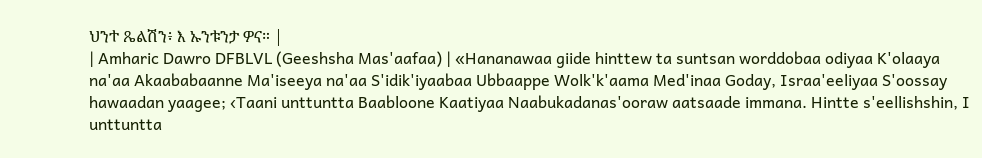ህንተ ጼልሽን፥ እ ኡንቱንታ ዎና። |
| Amharic Dawro DFBLVL (Geeshsha Mas'aafaa) | «Hananawaa giide hinttew ta suntsan worddobaa odiyaa K'olaaya na'aa Akaababaanne Ma'iseeya na'aa S'idik'iyaabaa Ubbaappe Wolk'k'aama Med'inaa Goday, Israa'eeliyaa S'oossay hawaadan yaagee; ‹Taani unttuntta Baabloone Kaatiyaa Naabukadanas'ooraw aatsaade immana. Hintte s'eellishshin, I unttuntta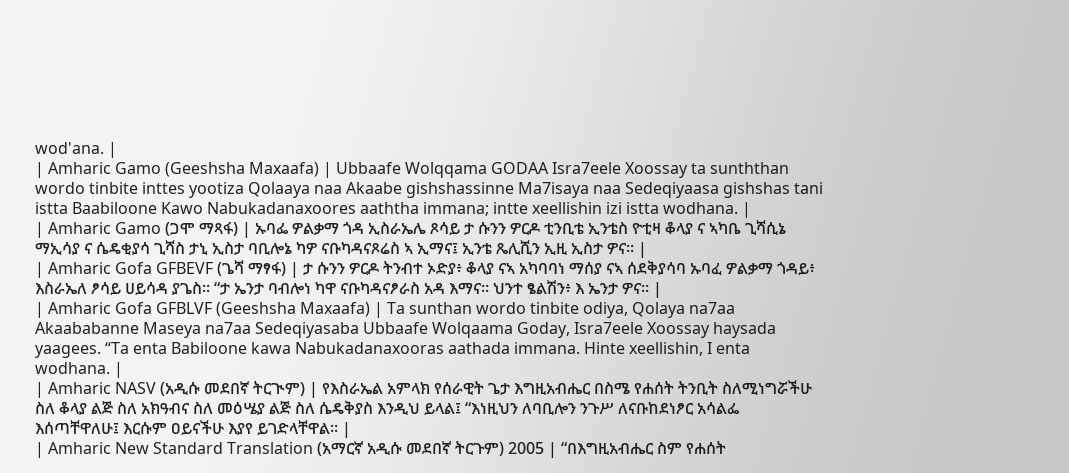wod'ana. |
| Amharic Gamo (Geeshsha Maxaafa) | Ubbaafe Wolqqama GODAA Isra7eele Xoossay ta sunththan wordo tinbite inttes yootiza Qolaaya naa Akaabe gishshassinne Ma7isaya naa Sedeqiyaasa gishshas tani istta Baabiloone Kawo Nabukadanaxoores aaththa immana; intte xeellishin izi istta wodhana. |
| Amharic Gamo (ጋሞ ማጻፋ) | ኡባፌ ዎልቃማ ጎዳ ኢስራኤሌ ጾሳይ ታ ሱንን ዎርዶ ቲንቢቴ ኢንቴስ ዮቲዛ ቆላያ ና ኣካቤ ጊሻሲኔ ማኢሳያ ና ሴዴቂያሳ ጊሻስ ታኒ ኢስታ ባቢሎኔ ካዎ ናቡካዳናጾሬስ ኣ ኢማና፤ ኢንቴ ጼሊሺን ኢዚ ኢስታ ዎና። |
| Amharic Gofa GFBEVF (ጌሻ ማፃፋ) | ታ ሱንን ዎርዶ ትንብተ ኦድያ፥ ቆላያ ናኣ አካባባነ ማሰያ ናኣ ሰደቅያሳባ ኡባፈ ዎልቃማ ጎዳይ፥ እስራኤለ ፆሳይ ሀይሳዳ ያጌስ። “ታ ኤንታ ባብሎነ ካዋ ናቡካዳናፆራስ አዳ እማና። ህንተ ፄልሽን፥ እ ኤንታ ዎና። |
| Amharic Gofa GFBLVF (Geeshsha Maxaafa) | Ta sunthan wordo tinbite odiya, Qolaya na7aa Akaababanne Maseya na7aa Sedeqiyasaba Ubbaafe Wolqaama Goday, Isra7eele Xoossay haysada yaagees. “Ta enta Babiloone kawa Nabukadanaxooras aathada immana. Hinte xeellishin, I enta wodhana. |
| Amharic NASV (አዲሱ መደበኛ ትርጒም) | የእስራኤል አምላክ የሰራዊት ጌታ እግዚአብሔር በስሜ የሐሰት ትንቢት ስለሚነግሯችሁ ስለ ቆላያ ልጅ ስለ አክዓብና ስለ መዕሤያ ልጅ ስለ ሴዴቅያስ እንዲህ ይላል፤ “እነዚህን ለባቢሎን ንጉሥ ለናቡከደነፆር አሳልፌ እሰጣቸዋለሁ፤ እርሱም ዐይናችሁ እያየ ይገድላቸዋል። |
| Amharic New Standard Translation (አማርኛ አዲሱ መደበኛ ትርጉም) 2005 | “በእግዚአብሔር ስም የሐሰት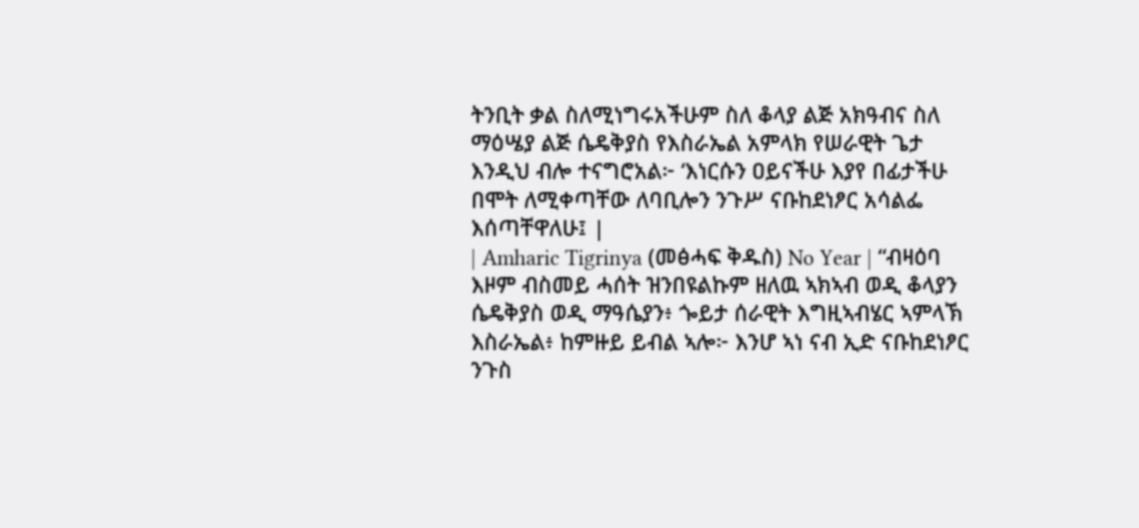ትንቢት ቃል ስለሚነግሩአችሁም ስለ ቆላያ ልጅ አክዓብና ስለ ማዕሤያ ልጅ ሴዴቅያስ የእስራኤል አምላክ የሠራዊት ጌታ እንዲህ ብሎ ተናግሮአል፦ ‘እነርሱን ዐይናችሁ እያየ በፊታችሁ በሞት ለሚቀጣቸው ለባቢሎን ንጉሥ ናቡከደነፆር አሳልፌ እሰጣቸዋለሁ፤ |
| Amharic Tigrinya (መፅሓፍ ቅዱስ) No Year | “ብዛዕባ እዞም ብስመይ ሓሰት ዝንበዩልኩም ዘለዉ ኣክኣብ ወዲ ቆላያን ሴዴቅያስ ወዲ ማዓሴያን፥ ጐይታ ሰራዊት እግዚኣብሄር ኣምላኽ እስራኤል፥ ከምዙይ ይብል ኣሎ፦ እንሆ ኣነ ናብ ኢድ ናቡከደነፆር ንጉስ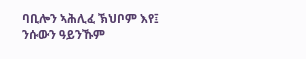ባቢሎን ኣሕሊፈ ኽህቦም እየ፤ ንሱውን ዓይንኹም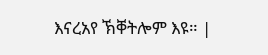እናረአየ ኽቐትሎም እዩ። |